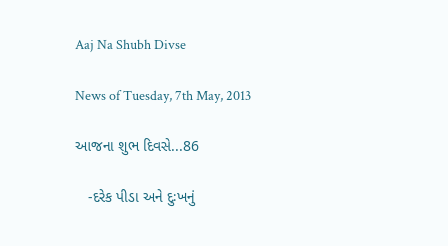Aaj Na Shubh Divse

News of Tuesday, 7th May, 2013

આજના શુભ દિવસે...86

   -દરેક પીડા અને દુઃખનું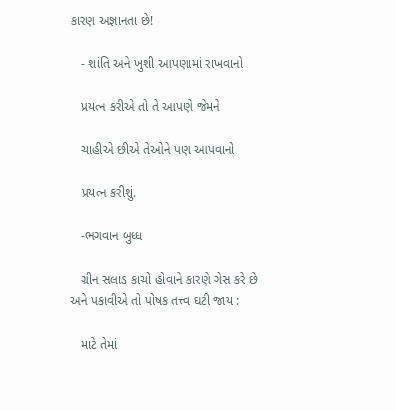કારણ અજ્ઞાનતા છે!

   - શાંતિ અને ખુશી આપણામાં રાખવાનો

   પ્રયત્‍ન કરીએ તો તે આપણે જેમને

   ચાહીએ છીએ તેઓને પણ આપવાનો

   પ્રયત્‍ન કરીશું.

   -ભગવાન બુધ્‍ધ

   ગ્રીન સલાડ કાચો હોવાને કારણે ગેસ કરે છે અને પકાવીએ તો પોષક તત્ત્વ ઘટી જાય :

   માટે તેમાં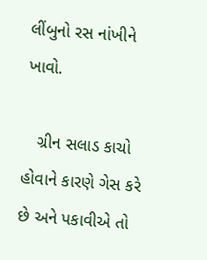લીંબુનો રસ નાંખીને ખાવો.

   ગ્રીન સલાડ કાચો હોવાને કારણે ગેસ કરે છે અને પકાવીએ તો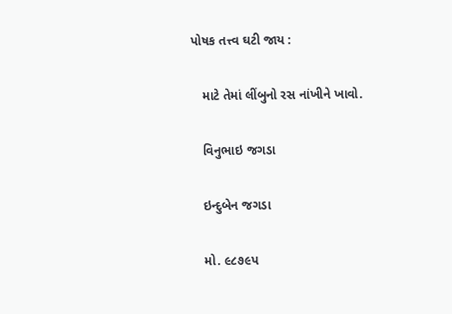પોષક તત્ત્વ ઘટી જાય :

   માટે તેમાં લીંબુનો રસ નાંખીને ખાવો.

   વિનુભાઇ જગડા

   ઇન્‍દુબેન જગડા

   મો. ૯૮૭૯પ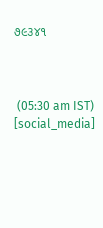૭૯૩૪૧



 (05:30 am IST)
[social_media]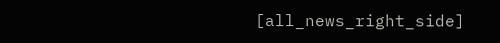[all_news_right_side]